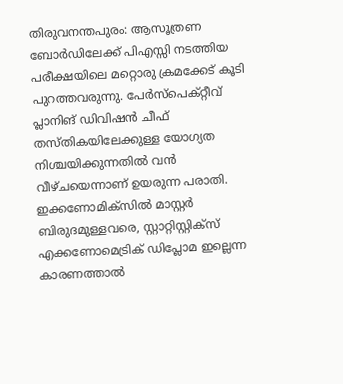തിരുവനന്തപുരം: ആസൂത്രണ ബോർഡിലേക്ക് പിഎസ്സി നടത്തിയ പരീക്ഷയിലെ മറ്റൊരു ക്രമക്കേട് കൂടി പുറത്തവരുന്നു. പേർസ്പെക്റ്റീവ് പ്ലാനിങ് ഡിവിഷൻ ചീഫ് തസ്തികയിലേക്കുള്ള യോഗ്യത നിശ്ചയിക്കുന്നതിൽ വൻ വീഴ്ചയെന്നാണ് ഉയരുന്ന പരാതി. ഇക്കണോമിക്സിൽ മാസ്റ്റർ ബിരുദമുള്ളവരെ, സ്റ്റാറ്റിസ്റ്റിക്സ് എക്കണോമെട്രിക് ഡിപ്ലോമ ഇല്ലെന്ന കാരണത്താൽ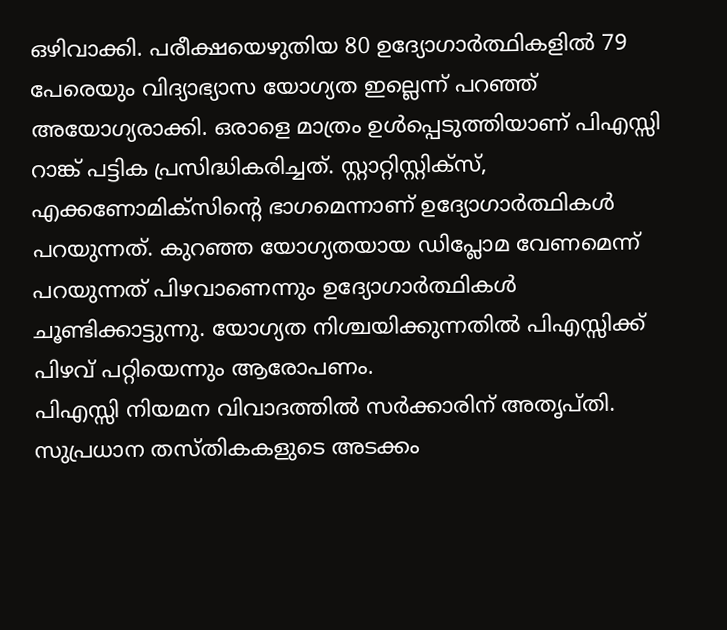ഒഴിവാക്കി. പരീക്ഷയെഴുതിയ 80 ഉദ്യോഗാർത്ഥികളിൽ 79 പേരെയും വിദ്യാഭ്യാസ യോഗ്യത ഇല്ലെന്ന് പറഞ്ഞ് അയോഗ്യരാക്കി. ഒരാളെ മാത്രം ഉൾപ്പെടുത്തിയാണ് പിഎസ്സി റാങ്ക് പട്ടിക പ്രസിദ്ധികരിച്ചത്. സ്റ്റാറ്റിസ്റ്റിക്സ്, എക്കണോമിക്സിന്റെ ഭാഗമെന്നാണ് ഉദ്യോഗാർത്ഥികൾ പറയുന്നത്. കുറഞ്ഞ യോഗ്യതയായ ഡിപ്ലോമ വേണമെന്ന് പറയുന്നത് പിഴവാണെന്നും ഉദ്യോഗാർത്ഥികൾ ചൂണ്ടിക്കാട്ടുന്നു. യോഗ്യത നിശ്ചയിക്കുന്നതിൽ പിഎസ്സിക്ക് പിഴവ് പറ്റിയെന്നും ആരോപണം.
പിഎസ്സി നിയമന വിവാദത്തിൽ സർക്കാരിന് അതൃപ്തി. സുപ്രധാന തസ്തികകളുടെ അടക്കം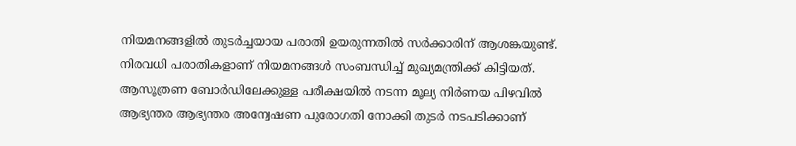നിയമനങ്ങളിൽ തുടർച്ചയായ പരാതി ഉയരുന്നതിൽ സർക്കാരിന് ആശങ്കയുണ്ട്. നിരവധി പരാതികളാണ് നിയമനങ്ങൾ സംബന്ധിച്ച് മുഖ്യമന്ത്രിക്ക് കിട്ടിയത്. ആസൂത്രണ ബോർഡിലേക്കുള്ള പരീക്ഷയിൽ നടന്ന മൂല്യ നിർണയ പിഴവിൽ ആഭ്യന്തര ആഭ്യന്തര അന്വേഷണ പുരോഗതി നോക്കി തുടർ നടപടിക്കാണ്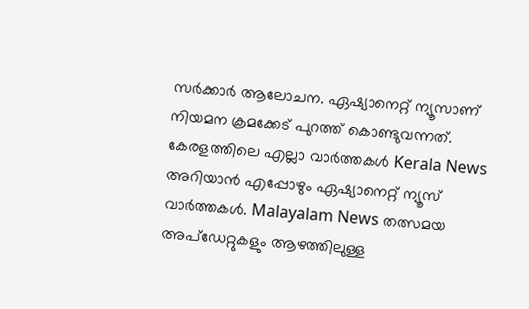സർക്കാർ ആലോചന. ഏഷ്യാനെറ്റ് ന്യൂസാണ് നിയമന ക്രമക്കേട് പുറത്ത് കൊണ്ടുവന്നത്.
കേരളത്തിലെ എല്ലാ വാർത്തകൾ Kerala News അറിയാൻ എപ്പോഴും ഏഷ്യാനെറ്റ് ന്യൂസ് വാർത്തകൾ. Malayalam News തത്സമയ അപ്ഡേറ്റുകളും ആഴത്തിലുള്ള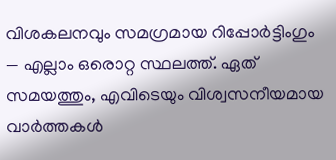വിശകലനവും സമഗ്രമായ റിപ്പോർട്ടിംഗും — എല്ലാം ഒരൊറ്റ സ്ഥലത്ത്. ഏത് സമയത്തും, എവിടെയും വിശ്വസനീയമായ വാർത്തകൾ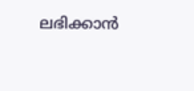ലഭിക്കാൻ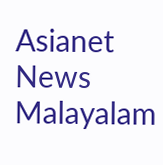Asianet News Malayalam